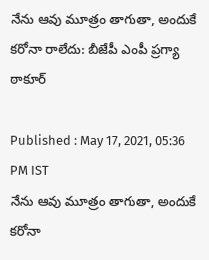నేను ఆవు మూత్రం తాగుతా, అందుకే కరోనా రాలేదు: బీజేపీ ఎంపీ ప్రగ్యా ఠాకూర్

Published : May 17, 2021, 05:36 PM IST
నేను ఆవు మూత్రం తాగుతా, అందుకే  కరోనా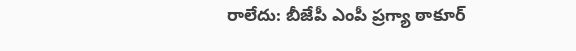రాలేదు: బీజేపీ ఎంపీ ప్రగ్యా ఠాకూర్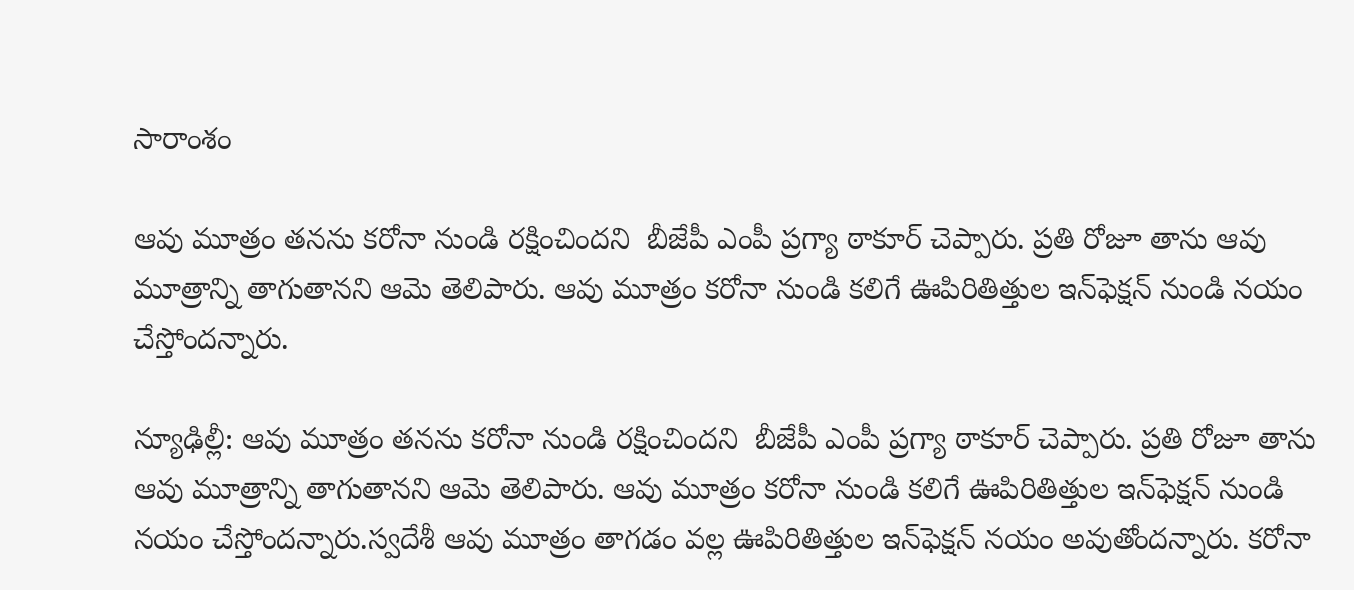సారాంశం

ఆవు మూత్రం తనను కరోనా నుండి రక్షించిందని  బీజేపీ ఎంపీ ప్రగ్యా ఠాకూర్ చెప్పారు. ప్రతి రోజూ తాను ఆవు మూత్రాన్ని తాగుతానని ఆమె తెలిపారు. ఆవు మూత్రం కరోనా నుండి కలిగే ఊపిరితిత్తుల ఇన్‌ఫెక్షన్ నుండి నయం చేస్తోందన్నారు.

న్యూఢిల్లీ: ఆవు మూత్రం తనను కరోనా నుండి రక్షించిందని  బీజేపీ ఎంపీ ప్రగ్యా ఠాకూర్ చెప్పారు. ప్రతి రోజూ తాను ఆవు మూత్రాన్ని తాగుతానని ఆమె తెలిపారు. ఆవు మూత్రం కరోనా నుండి కలిగే ఊపిరితిత్తుల ఇన్‌ఫెక్షన్ నుండి నయం చేస్తోందన్నారు.స్వదేశీ ఆవు మూత్రం తాగడం వల్ల ఊపిరితిత్తుల ఇన్‌ఫెక్షన్ నయం అవుతోందన్నారు. కరోనా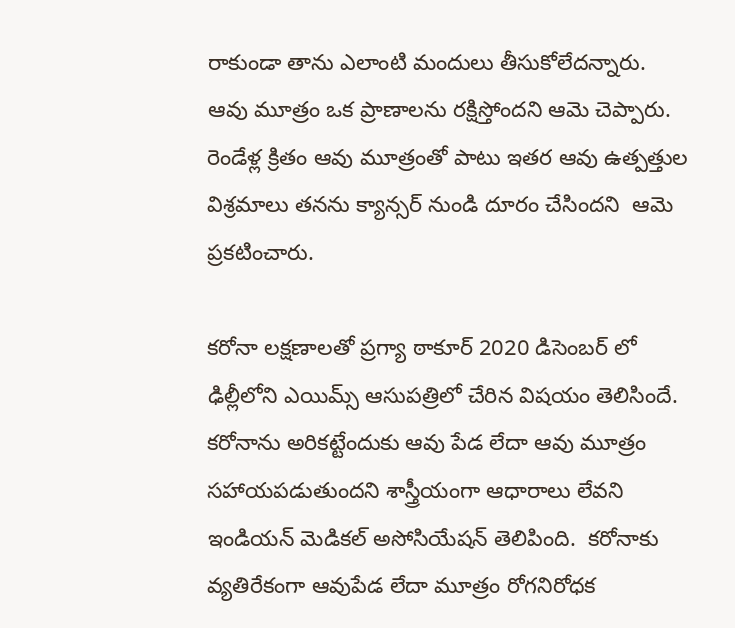రాకుండా తాను ఎలాంటి మందులు తీసుకోలేదన్నారు. ఆవు మూత్రం ఒక ప్రాణాలను రక్షిస్తోందని ఆమె చెప్పారు. రెండేళ్ల క్రితం ఆవు మూత్రంతో పాటు ఇతర ఆవు ఉత్పత్తుల విశ్రమాలు తనను క్యాన్సర్ నుండి దూరం చేసిందని  ఆమె ప్రకటించారు.

కరోనా లక్షణాలతో ప్రగ్యా ఠాకూర్ 2020 డిసెంబర్ లో ఢిల్లీలోని ఎయిమ్స్ ఆసుపత్రిలో చేరిన విషయం తెలిసిందే. కరోనాను అరికట్టేందుకు ఆవు పేడ లేదా ఆవు మూత్రం సహాయపడుతుందని శాస్త్రీయంగా ఆధారాలు లేవని ఇండియన్ మెడికల్ అసోసియేషన్ తెలిపింది.  కరోనాకు వ్యతిరేకంగా ఆవుపేడ లేదా మూత్రం రోగనిరోధక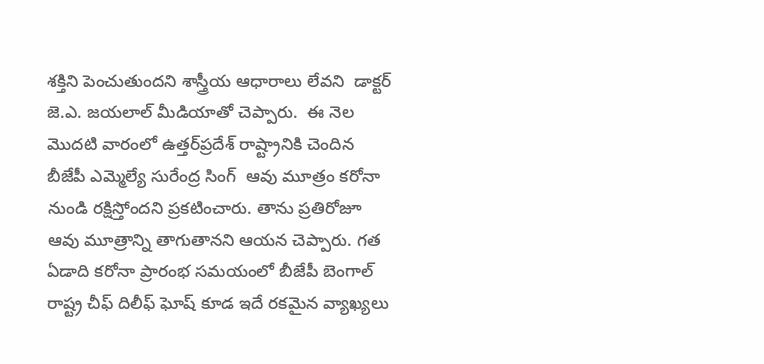శక్తిని పెంచుతుందని శాస్త్రీయ ఆధారాలు లేవని  డాక్టర్ జె.ఎ. జయలాల్ మీడియాతో చెప్పారు.  ఈ నెల మొదటి వారంలో ఉత్తర్‌ప్రదేశ్ రాష్ట్రానికి చెందిన బీజేపీ ఎమ్మెల్యే సురేంద్ర సింగ్  ఆవు మూత్రం కరోనా నుండి రక్షిస్తోందని ప్రకటించారు. తాను ప్రతిరోజూ ఆవు మూత్రాన్ని తాగుతానని ఆయన చెప్పారు. గత ఏడాది కరోనా ప్రారంభ సమయంలో బీజేపీ బెంగాల్ రాష్ట్ర చీఫ్ దిలీఫ్ ఘోష్ కూడ ఇదే రకమైన వ్యాఖ్యలు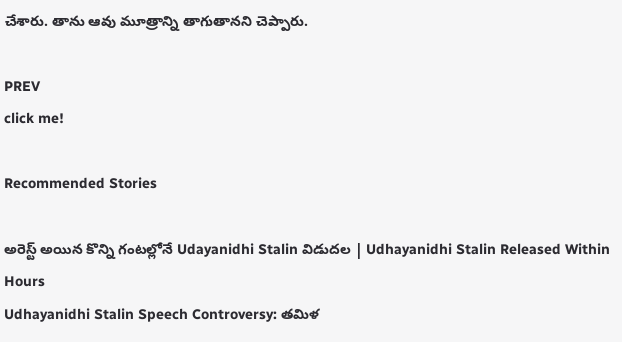చేశారు. తాను ఆవు మూత్రాన్ని తాగుతానని చెప్పారు.

PREV
click me!

Recommended Stories

అరెస్ట్ అయిన కొన్ని గంటల్లోనే Udayanidhi Stalin విడుదల | Udhayanidhi Stalin Released Within Hours
Udhayanidhi Stalin Speech Controversy: తమిళ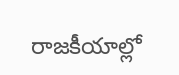రాజకీయాల్లో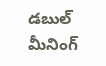డబుల్ మీనింగ్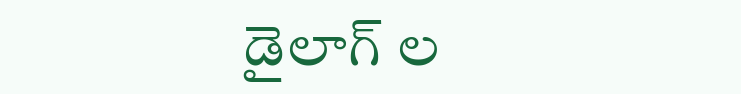డైలాగ్ ల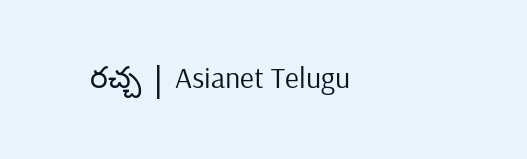రచ్చ | Asianet Telugu